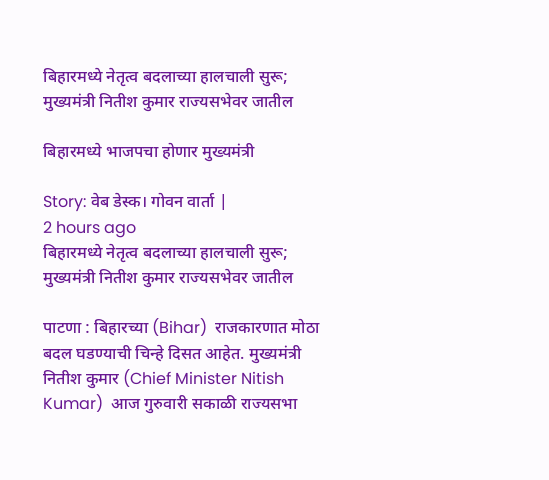बिहारमध्ये नेतृत्व बदलाच्या हालचाली सुरू; मुख्यमंत्री नितीश कुमार राज्यसभेवर जातील

बिहारमध्ये भाजपचा होणार मुख्यमंत्री

Story: वेब डेस्क। गोवन वार्ता |
2 hours ago
बिहारमध्ये नेतृत्व बदलाच्या हालचाली सुरू; मुख्यमंत्री नितीश कुमार राज्यसभेवर जातील

पाटणा : बिहारच्या (Bihar)  राजकारणात मोठा बदल घडण्याची चिन्हे दिसत आहेत. मुख्यमंत्री नितीश कुमार (Chief Minister Nitish Kumar)  आज गुरुवारी सकाळी राज्यसभा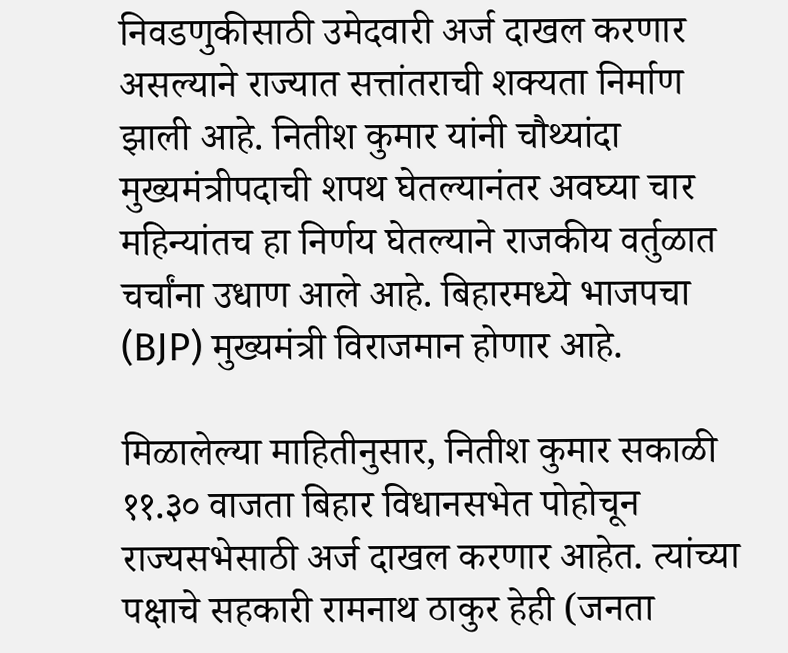निवडणुकीसाठी उमेदवारी अर्ज दाखल करणार असल्याने राज्यात सत्तांतराची शक्यता निर्माण झाली आहे. नितीश कुमार यांनी चौथ्यांदा मुख्यमंत्रीपदाची शपथ घेतल्यानंतर अवघ्या चार महिन्यांतच हा निर्णय घेतल्याने राजकीय वर्तुळात चर्चांना उधाण आले आहे. बिहारमध्ये भाजपचा (BJP) मुख्यमंत्री विराजमान होणार आहे.

मिळालेल्या माहितीनुसार, नितीश कुमार सकाळी ११.३० वाजता बिहार विधानसभेत पोहोचून राज्यसभेसाठी अर्ज दाखल करणार आहेत. त्यांच्या पक्षाचे सहकारी रामनाथ ठाकुर हेही (जनता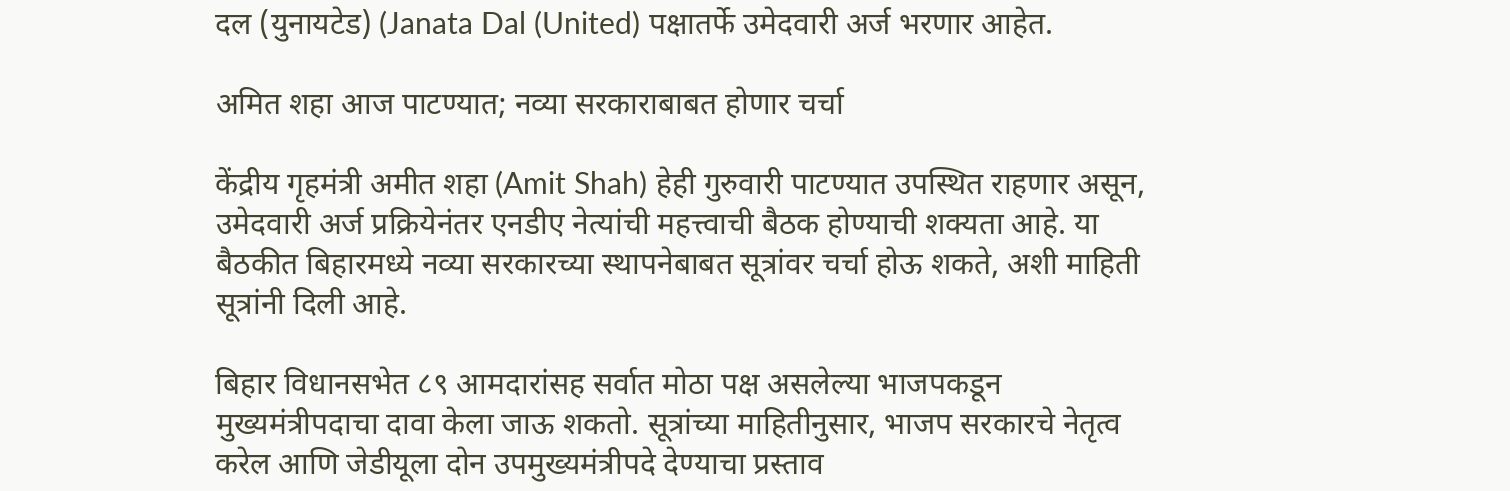दल (युनायटेड) (Janata Dal (United) पक्षातर्फे उमेदवारी अर्ज भरणार आहेत.

अमित शहा आज पाटण्यात; नव्या सरकाराबाबत होणार चर्चा

केंद्रीय गृहमंत्री अमीत शहा (Amit Shah) हेही गुरुवारी पाटण्यात उपस्थित राहणार असून, उमेदवारी अर्ज प्रक्रियेनंतर एनडीए नेत्यांची महत्त्वाची बैठक होण्याची शक्यता आहे. या बैठकीत बिहारमध्ये नव्या सरकारच्या स्थापनेबाबत सूत्रांवर चर्चा होऊ शकते, अशी माहिती सूत्रांनी दिली आहे.

बिहार विधानसभेत ८९ आमदारांसह सर्वात मोठा पक्ष असलेल्या भाजपकडून मुख्यमंत्रीपदाचा दावा केला जाऊ शकतो. सूत्रांच्या माहितीनुसार, भाजप सरकारचे नेतृत्व करेल आणि जेडीयूला दोन उपमुख्यमंत्रीपदे देण्याचा प्रस्ताव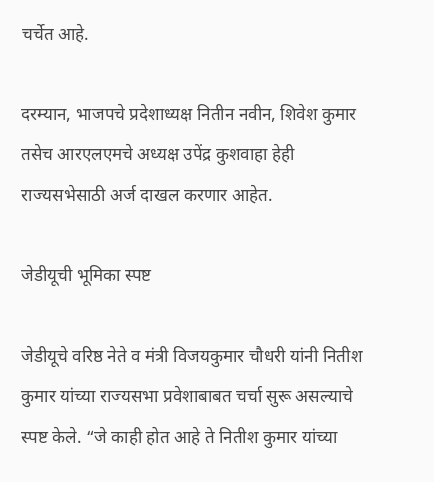चर्चेत आहे.

दरम्यान, भाजपचे प्रदेशाध्यक्ष नितीन नवीन, शिवेश कुमार तसेच आरएलएमचे अध्यक्ष उपेंद्र कुशवाहा हेही राज्यसभेसाठी अर्ज दाखल करणार आहेत.

जेडीयूची भूमिका स्पष्ट

जेडीयूचे वरिष्ठ नेते व मंत्री विजयकुमार चौधरी यांनी नितीश कुमार यांच्या राज्यसभा प्रवेशाबाबत चर्चा सुरू असल्याचे स्पष्ट केले. “जे काही होत आहे ते नितीश कुमार यांच्या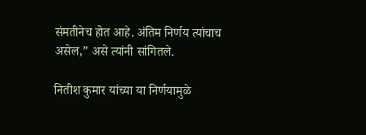संमतीनेच होत आहे. अंतिम निर्णय त्यांचाच असेल,” असे त्यांनी सांगितले.

नितीश कुमार यांच्या या निर्णयामुळे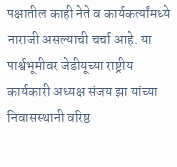पक्षातील काही नेते व कार्यकर्त्यांमध्ये नाराजी असल्याची चर्चा आहे. या पार्श्वभूमीवर जेडीयूच्या राष्ट्रीय कार्यकारी अध्यक्ष संजय झा यांच्या निवासस्थानी वरिष्ठ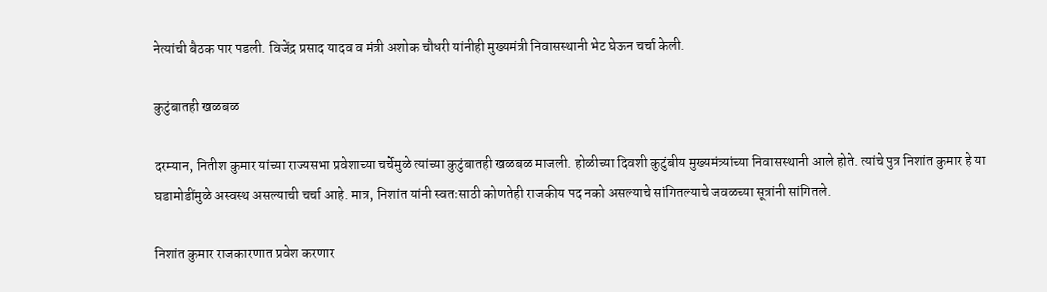नेत्यांची बैठक पार पडली. विजेंद्र प्रसाद यादव व मंत्री अशोक चौधरी यांनीही मुख्यमंत्री निवासस्थानी भेट घेऊन चर्चा केली.

कुटुंबातही खळबळ

दरम्यान, नितीश कुमार यांच्या राज्यसभा प्रवेशाच्या चर्चेमुळे त्यांच्या कुटुंबातही खळबळ माजली. होळीच्या दिवशी कुटुंबीय मुख्यमंत्र्यांच्या निवासस्थानी आले होते. त्यांचे पुत्र निशांत कुमार हे या घडामोडींमुळे अस्वस्थ असल्याची चर्चा आहे. मात्र, निशांत यांनी स्वतःसाठी कोणतेही राजकीय पद नको असल्याचे सांगितल्याचे जवळच्या सूत्रांनी सांगितले.

निशांत कुमार राजकारणात प्रवेश करणार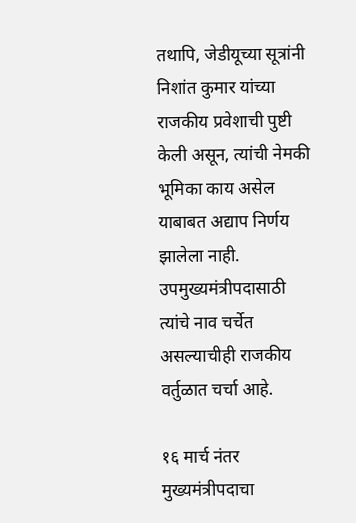तथापि, जेडीयूच्या सूत्रांनी निशांत कुमार यांच्या राजकीय प्रवेशाची पुष्टी केली असून, त्यांची नेमकी भूमिका काय असेल याबाबत अद्याप निर्णय झालेला नाही. उपमुख्यमंत्रीपदासाठी त्यांचे नाव चर्चेत असल्याचीही राजकीय वर्तुळात चर्चा आहे.

१६ मार्च नंतर मुख्यमंत्रीपदाचा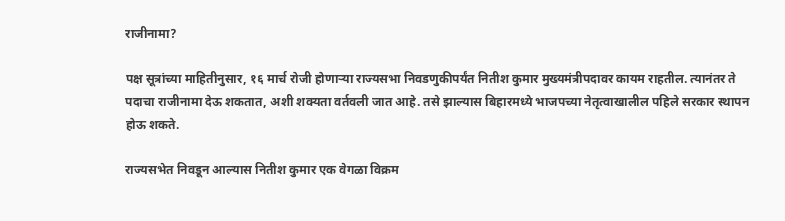राजीनामा?

पक्ष सूत्रांच्या माहितीनुसार, १६ मार्च रोजी होणाऱ्या राज्यसभा निवडणुकीपर्यंत नितीश कुमार मुख्यमंत्रीपदावर कायम राहतील. त्यानंतर ते पदाचा राजीनामा देऊ शकतात, अशी शक्यता वर्तवली जात आहे. तसे झाल्यास बिहारमध्ये भाजपच्या नेतृत्वाखालील पहिले सरकार स्थापन होऊ शकते.

राज्यसभेत निवडून आल्यास नितीश कुमार एक वेगळा विक्रम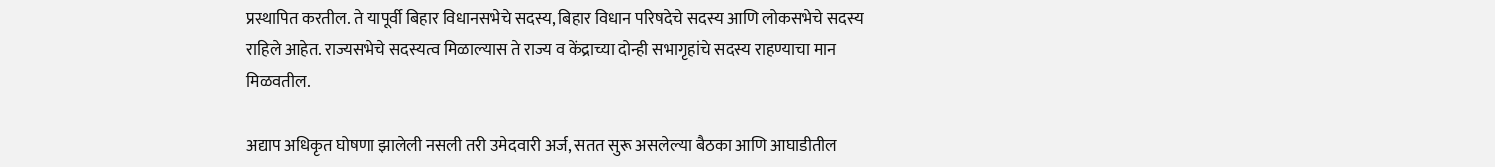प्रस्थापित करतील. ते यापूर्वी बिहार विधानसभेचे सदस्य, बिहार विधान परिषदेचे सदस्य आणि लोकसभेचे सदस्य राहिले आहेत. राज्यसभेचे सदस्यत्व मिळाल्यास ते राज्य व केंद्राच्या दोन्ही सभागृहांचे सदस्य राहण्याचा मान मिळवतील.

अद्याप अधिकृत घोषणा झालेली नसली तरी उमेदवारी अर्ज, सतत सुरू असलेल्या बैठका आणि आघाडीतील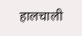हालचाली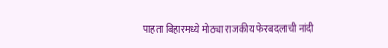पाहता बिहारमध्ये मोठ्या राजकीय फेरबदलाची नांदी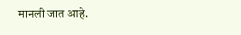मानली जात आहे.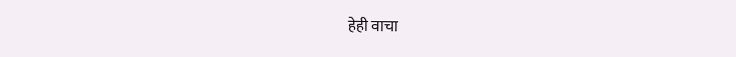हेही वाचा